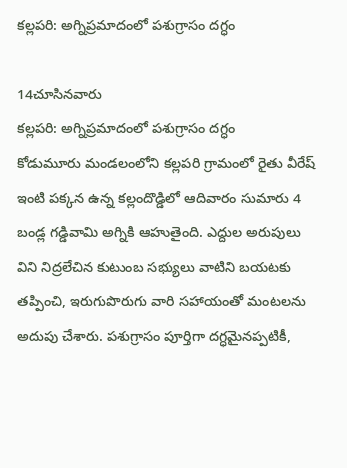కల్లపరి: అగ్నిప్రమాదంలో పశుగ్రాసం దగ్ధం

14చూసినవారు
కల్లపరి: అగ్నిప్రమాదంలో పశుగ్రాసం దగ్ధం
కోడుమూరు మండలంలోని కల్లపరి గ్రామంలో రైతు వీరేష్ ఇంటి పక్కన ఉన్న కల్లందొడ్డిలో ఆదివారం సుమారు 4 బండ్ల గడ్డివామి అగ్నికి ఆహుతైంది. ఎద్దుల అరుపులు విని నిద్రలేచిన కుటుంబ సభ్యులు వాటిని బయటకు తప్పించి, ఇరుగుపొరుగు వారి సహాయంతో మంటలను అదుపు చేశారు. పశుగ్రాసం పూర్తిగా దగ్ధమైనప్పటికీ,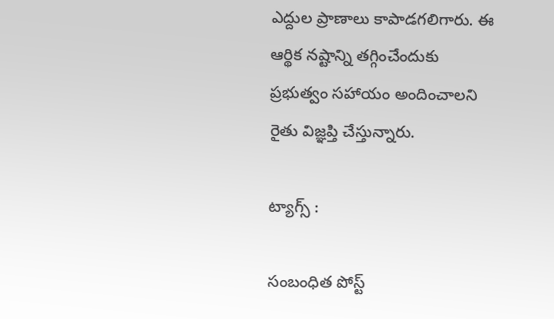ఎద్దుల ప్రాణాలు కాపాడగలిగారు. ఈ ఆర్థిక నష్టాన్ని తగ్గించేందుకు ప్రభుత్వం సహాయం అందించాలని రైతు విజ్ఞప్తి చేస్తున్నారు.

ట్యాగ్స్ :

సంబంధిత పోస్ట్